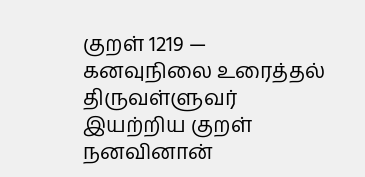குறள் 1219 — கனவுநிலை உரைத்தல்
திருவள்ளுவர் இயற்றிய குறள்
நனவினான்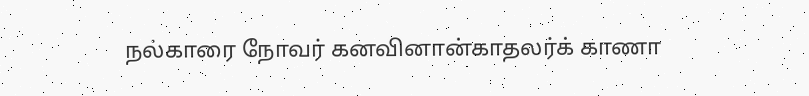நல்காரை நோவர் கனவினான்காதலர்க் காணா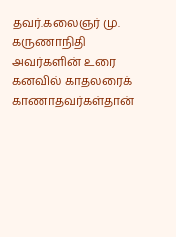தவர்.கலைஞர் மு. கருணாநிதி அவர்களின் உரை
கனவில் காதலரைக் காணாதவர்கள்தான்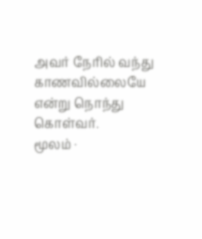அவர் நேரில் வந்து காணவில்லையே என்று நொந்து கொள்வர்.
மூலம் ·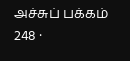அச்சுப் பக்கம் 248 ·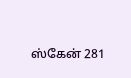ஸ்கேன் 281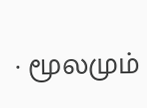· மூலமும்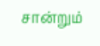சான்றும்